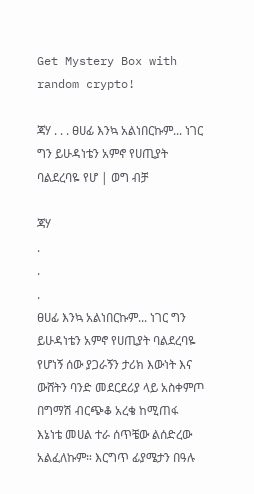Get Mystery Box with random crypto!

ጃሃ . . . ፀሀፊ እንኳ አልነበርኩም... ነገር ግን ይሁዳነቴን አምኖ የሀጢያት ባልደረባዬ የሆ | ወግ ብቻ

ጃሃ
.
.
.
ፀሀፊ እንኳ አልነበርኩም... ነገር ግን ይሁዳነቴን አምኖ የሀጢያት ባልደረባዬ የሆነኝ ሰው ያጋራኝን ታሪክ እውነት እና ውሸትን ባንድ መደርደሪያ ላይ አስቀምጦ በግማሽ ብርጭቆ አረቄ ከሚጠፋ እኔነቴ መሀል ተራ ሰጥቼው ልሰድረው አልፈለኩም። እርግጥ ፊያሜታን በዓሉ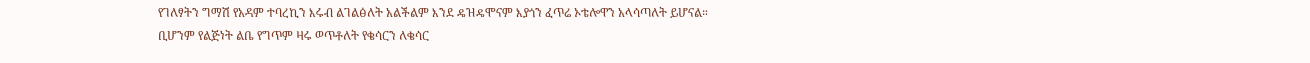የገለፃትን ግማሽ የአዳም ተባረኪን እሩብ ልገልፅለት አልችልም እንደ ዴዝዴሞናም እያጎን ፈጥሬ ኦቴሎዋን አላሳጣለት ይሆናል። ቢሆንም የልጅነት ልቤ የግጥም ዛሩ ወጥቶለት የቄሳርን ለቄሳር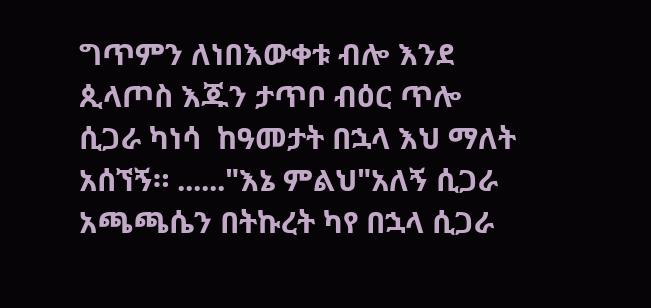ግጥምን ለነበእውቀቱ ብሎ እንደ ጲላጦስ እጁን ታጥቦ ብዕር ጥሎ ሲጋራ ካነሳ  ከዓመታት በኋላ እህ ማለት አሰኘኝ። ......"እኔ ምልህ"አለኝ ሲጋራ አጫጫሴን በትኩረት ካየ በኋላ ሲጋራ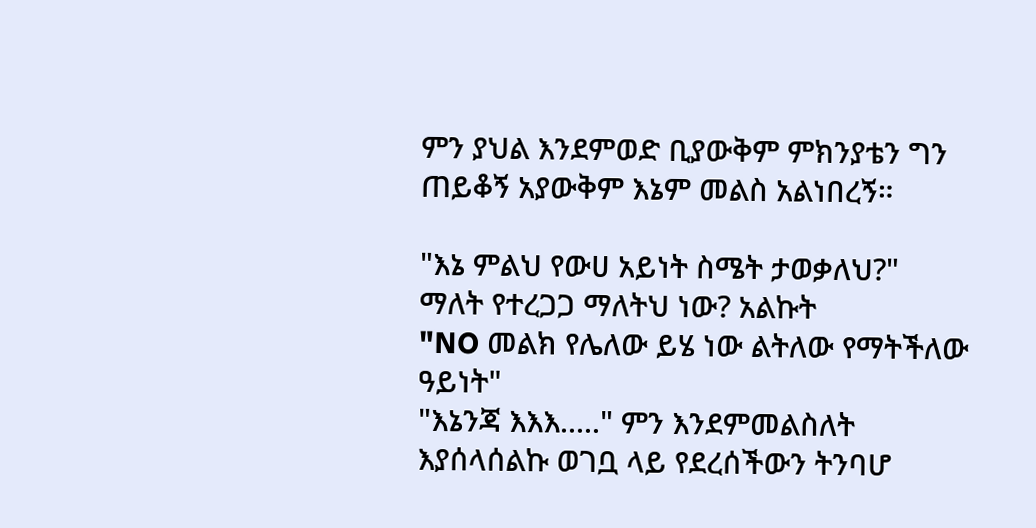ምን ያህል እንደምወድ ቢያውቅም ምክንያቴን ግን ጠይቆኝ አያውቅም እኔም መልስ አልነበረኝ።

"እኔ ምልህ የውሀ አይነት ስሜት ታወቃለህ?"
ማለት የተረጋጋ ማለትህ ነው? አልኩት
"NO መልክ የሌለው ይሄ ነው ልትለው የማትችለው ዓይነት"
"እኔንጃ እእእ....." ምን እንደምመልስለት እያሰላሰልኩ ወገቧ ላይ የደረሰችውን ትንባሆ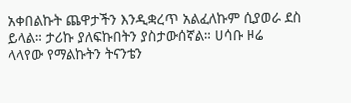አቀበልኩት ጨዋታችን እንዲቋረጥ አልፈለኩም ሲያወራ ደስ ይላል። ታሪኩ ያለፍኩበትን ያስታውሰኛል። ሀሳቡ ዞሬ ላላየው የማልኩትን ትናንቴን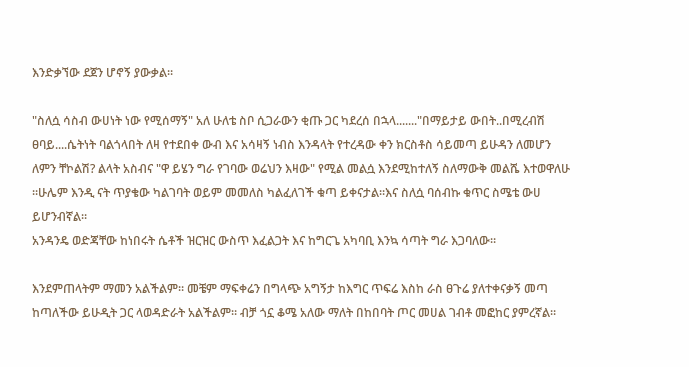እንድቃኘው ደጀን ሆኖኝ ያውቃል።

"ስለሷ ሳስብ ውሀነት ነው የሚሰማኝ" አለ ሁለቴ ስቦ ሲጋራውን ቂጡ ጋር ካደረሰ በኋላ......."በማይታይ ውበት..በሚረብሽ ፀባይ....ሴትነት ባልጎላበት ለዛ የተደበቀ ውብ እና አሳዛኝ ነብስ እንዳላት የተረዳው ቀን ክርስቶስ ሳይመጣ ይሁዳን ለመሆን ለምን ቸኮልሽ? ልላት አስብና "ዋ ይሄን ግራ የገባው ወሬህን እዛው" የሚል መልሷ እንደሚከተለኝ ስለማውቅ መልሼ እተወዋለሁ ።ሁሌም እንዲ ናት ጥያቄው ካልገባት ወይም መመለስ ካልፈለገች ቁጣ ይቀናታል።እና ስለሷ ባሰብኩ ቁጥር ስሜቴ ውሀ ይሆንብኛል።
አንዳንዴ ወድጃቸው ከነበሩት ሴቶች ዝርዝር ውስጥ እፈልጋት እና ከግርጌ አካባቢ እንኳ ሳጣት ግራ እጋባለው።

እንደምጠላትም ማመን አልችልም። መቼም ማፍቀሬን በግላጭ አግኝታ ከእግር ጥፍሬ እስከ ራስ ፀጉሬ ያለተቀናቃኝ መጣ ከጣለችው ይሁዲት ጋር ላወዳድራት አልችልም። ብቻ ጎኗ ቆሜ አለው ማለት በከበባት ጦር መሀል ገብቶ መፎከር ያምረኛል።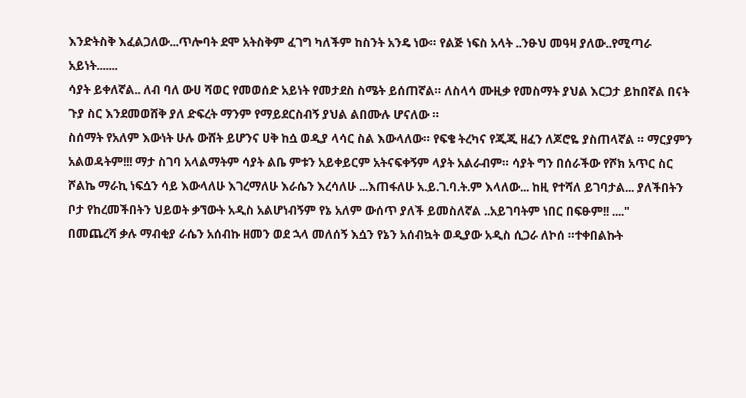እንድትስቅ እፈልጋለው...ጥሎባት ደሞ አትስቅም ፈገግ ካለችም ከስንት አንዴ ነው። የልጅ ነፍስ አላት ..ንፁህ መዓዛ ያለው..የሚጣራ አይነት.......
ሳያት ይቀለኛል.. ለብ ባለ ውሀ ሻወር የመወሰድ አይነት የመታደስ ስሜት ይሰጠኛል። ለስላሳ ሙዚቃ የመስማት ያህል እርጋታ ይከበኛል በናት ጉያ ስር እንደመወሸቅ ያለ ድፍረት ማንም የማይደርስብኝ ያህል ልበሙሉ ሆናለው ።
ስሰማት የአለም እውነት ሁሉ ውሸት ይሆንና ሀቅ ከሷ ወዲያ ላሳር ስል እውላለው። የፍቄ ትረካና የጂጂ ዘፈን ለጆሮዬ ያስጠላኛል ። ማርያምን አልወዳትም!!! ማታ ስገባ አላልማትም ሳያት ልቤ ምቱን አይቀይርም አትናፍቀኝም ላያት አልራብም። ሳያት ግን በሰራችው የሾክ አጥር ስር ሾልኬ ማራኪ ነፍሷን ሳይ እውላለሁ እገረማለሁ እራሴን እረሳለሁ ...እጠፋለሁ አ.ይ.ገ.ባ.ት.ም እላለው... ከዚ የተሻለ ይገባታል... ያለችበትን ቦታ የከረመችበትን ህይወት ቃኘውት አዲስ አልሆነብኝም የኔ አለም ውሰጥ ያለች ይመስለኛል ..አይገባትም ነበር በፍፁም!! ...."
በመጨረሻ ቃሉ ማብቂያ ራሴን አሰብኩ ዘመን ወደ ኋላ መለሰኝ እሷን የኔን አሰብኳት ወዲያው አዲስ ሲጋራ ለኮሰ ።ተቀበልኩት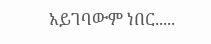አይገባውም ነበር.....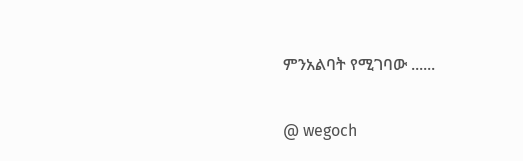ምንአልባት የሚገባው ......

@ wegoch